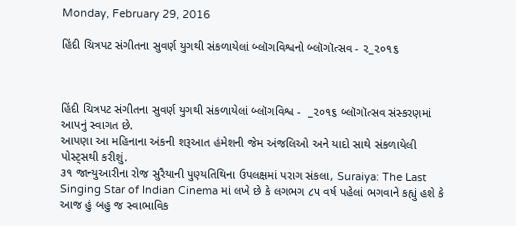Monday, February 29, 2016

હિંદી ચિત્રપટ સંગીતના સુવર્ણ યુગથી સંકળાયેલાં બ્લૉગવિશ્વનો બ્લૉગૉત્સવ - ૨_૨૦૧૬



હિંદી ચિત્રપટ સંગીતના સુવર્ણ યુગથી સંકળાયેલાં બ્લૉગવિશ્વ -  _૨૦૧૬ બ્લૉગૉત્સવ સંસ્કરણમાં આપનું સ્વાગત છે.
આપણા આ મહિનાના અંકની શરૂઆત હંમેશની જેમ અંજલિઓ અને યાદો સાથે સંકળાયેલી પોસ્ટ્સથી કરીશું.
૩૧ જાન્યુઆરીના રોજ સુરૈયાની પુણ્યતિથિના ઉપલક્ષમાં પરાગ સંકલા, Suraiya: The Last Singing Star of Indian Cinema માં લખે છે કે લગભગ ૮૫ વર્ષ પહેલાં ભગવાને કહ્યું હશે કે આજ હું બહુ જ સ્વાભાવિક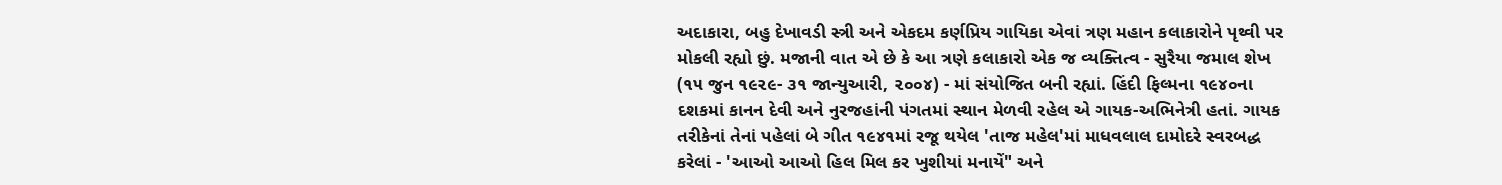અદાકારા, બહુ દેખાવડી સ્ત્રી અને એકદમ કર્ણપ્રિય ગાયિકા એવાં ત્રણ મહાન કલાકારોને પૃથ્વી પર મોકલી રહ્યો છું. મજાની વાત એ છે કે આ ત્રણે કલાકારો એક જ વ્યક્તિત્વ - સુરૈયા જમાલ શેખ (૧૫ જુન ૧૯૨૯- ૩૧ જાન્યુઆરી, ૨૦૦૪) - માં સંયોજિત બની રહ્યાં. હિંદી ફિલ્મના ૧૯૪૦ના દશકમાં કાનન દેવી અને નુરજહાંની પંગતમાં સ્થાન મેળવી રહેલ એ ગાયક-અભિનેત્રી હતાં. ગાયક તરીકેનાં તેનાં પહેલાં બે ગીત ૧૯૪૧માં રજૂ થયેલ 'તાજ મહેલ'માં માધવલાલ દામોદરે સ્વરબદ્ધ કરેલાં - 'આઓ આઓ હિલ મિલ કર ખુશીયાં મનાયેં" અને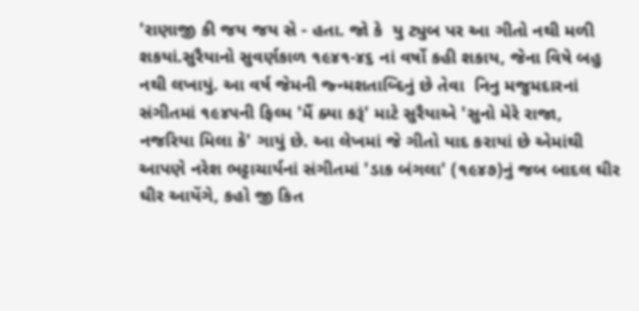'રાણાજી કી જય જય સે - હતા. જો કે  યુ ટ્યુબ પર આ ગીતો નથી મળી શકયાં.સુરૈયાનો સુવર્ણકાળ ૧૯૪૧-૪૬ નાં વર્ષો કહી શકાય, જેના વિષે બહુ નથી લખાયું. આ વર્ષ જેમની જ્ન્મશતાબ્દિનું છે તેવા  નિનુ મજુમદારનાં સંગીતમાં ૧૯૪૫ની ફિલ્મ 'મૈં ક્યા કરૂં' માટે સુરૈયાએ 'સુનો મેરે રાજા, નજરિયા મિલા કે' ગાયું છે. આ લેખમાં જે ગીતો યાદ કરાયાં છે એમાંથી આપણે નરેશ ભટ્ટાચાર્યનાં સંગીતમાં 'ડાક બંગલા' (૧૯૪૭)નું જબ બાદલ ઘીર ઘીર આયેંગે, કહો જી કિત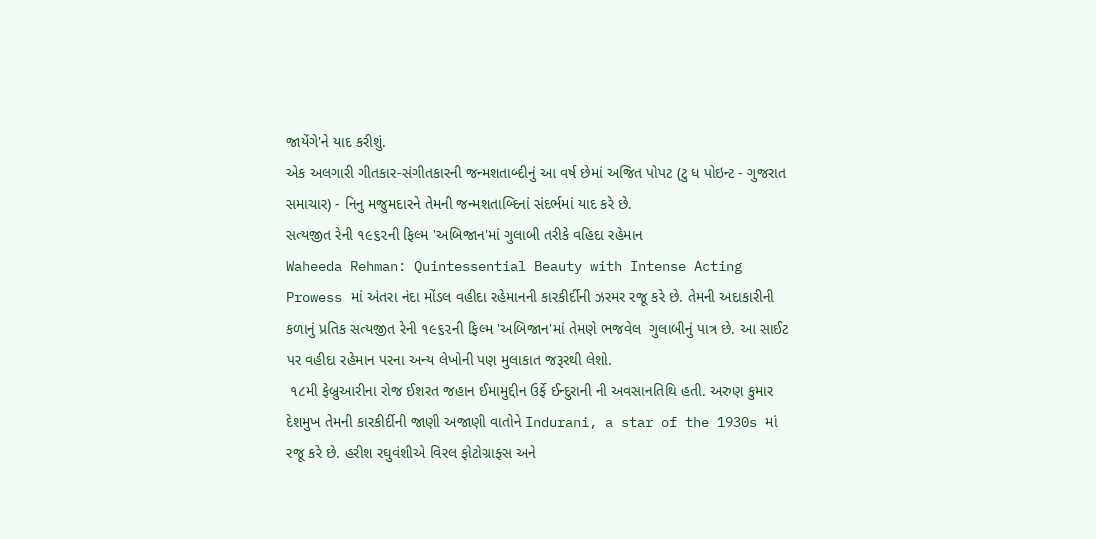જાયેંગે'ને યાદ કરીશું.
એક અલગારી ગીતકાર-સંગીતકારની જન્મશતાબ્દીનું આ વર્ષ છેમાં અજિત પોપટ (ટુ ધ પોઇન્ટ - ગુજરાત સમાચાર) - નિનુ મજુમદારને તેમની જન્મશતાબ્દિનાં સંદર્ભમાં યાદ કરે છે.
સત્યજીત રેની ૧૯૬૨ની ફિલ્મ 'અબિજાન'માં ગુલાબી તરીકે વહિદા રહેમાન
Waheeda Rehman: Quintessential Beauty with Intense Acting Prowess માં અંતરા નંદા મોંડલ વહીદા રહેમાનની કારકીર્દીની ઝરમર રજૂ કરે છે. તેમની અદાકારીની કળાનું પ્રતિક સત્યજીત રેની ૧૯૬૨ની ફિલ્મ 'અબિજાન'માં તેમણે ભજવેલ  ગુલાબીનું પાત્ર છે. આ સાઈટ પર વહીદા રહેમાન પરના અન્ય લેખોની પણ મુલાકાત જરૂરથી લેશો.
 ૧૮મી ફેબ્રુઆરીના રોજ ઈશરત જહાન ઈમામુદ્દીન ઉર્ફે ઈન્દુરાની ની અવસાનતિથિ હતી. અરુણ કુમાર દેશમુખ તેમની કારકીર્દીની જાણી અજાણી વાતોને Indurani, a star of the 1930s માં રજૂ કરે છે. હરીશ રઘુવંશીએ વિરલ ફોટોગ્રાફ્સ અને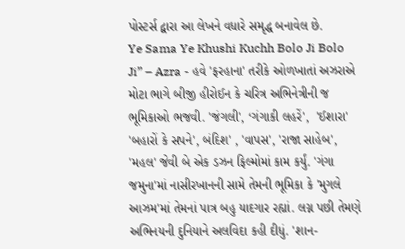પોસ્ટર્સ દ્વારા આ લેખને વધારે સમૃદ્ધ બનાવેલ છે.
Ye Sama Ye Khushi Kuchh Bolo Ji Bolo Ji” – Azra - હવે 'ફરહાના' તરીકે ઓળખાતાં અઝરાએ મોટા ભાગે બીજી હીરોઈન કે ચરિત્ર અભિનેત્રીની જ ભૂમિકાઓ ભજવી. 'જંગલી', ‘ગંગાકી લહરેં',  'ઈશારા' 'બહારોં કે સપને', બંદિશ' , 'વાપસ', 'રાજા સાહેબ', 'મહલ' જેવી બે એક ડઝન ફિલ્મોમાં કામ કર્યું. 'ગંગા જમુના'માં નાસીરખાનની સામે તેમની ભૂમિકા કે 'મુગલે આઝમ'માં તેમનાં પાત્ર બહુ યાદગાર રહ્યાં. લગ્ન પછી તેમણે અભિનયની દુનિયાને અલવિદા કહી દીધું. 'શાન-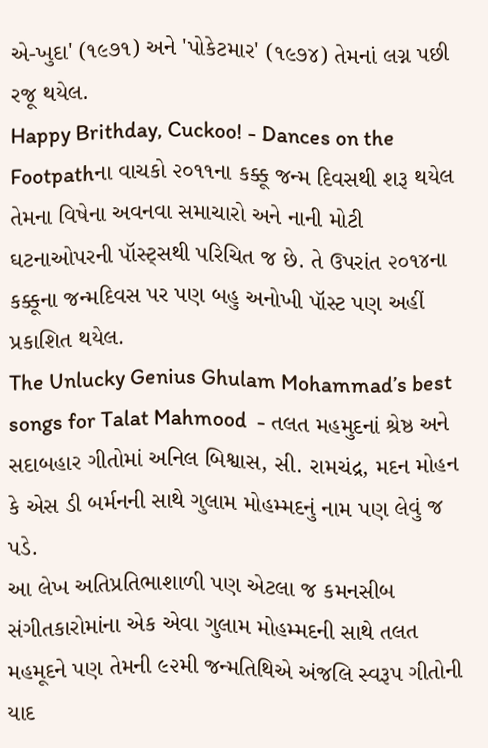એ-ખુદા' (૧૯૭૧) અને 'પોકેટમાર' (૧૯૭૪) તેમનાં લગ્ન પછી રજૂ થયેલ.
Happy Brithday, Cuckoo! - Dances on the Footpathના વાચકો ૨૦૧૧ના કક્કૂ જન્મ દિવસથી શરૂ થયેલ તેમના વિષેના અવનવા સમાચારો અને નાની મોટી ઘટનાઓપરની પૉસ્ટ્સથી પરિચિત જ છે. તે ઉપરાંત ૨૦૧૪ના કક્કૂના જન્મદિવસ પર પણ બહુ અનોખી પૉસ્ટ પણ અહીં પ્રકાશિત થયેલ.
The Unlucky Genius Ghulam Mohammad’s best songs for Talat Mahmood  - તલત મહમુદનાં શ્રેષ્ઠ અને સદાબહાર ગીતોમાં અનિલ બિશ્વાસ, સી. રામચંદ્ર, મદન મોહન કે એસ ડી બર્મનની સાથે ગુલામ મોહમ્મદનું નામ પણ લેવું જ પડે.
આ લેખ અતિપ્રતિભાશાળી પણ એટલા જ કમનસીબ સંગીતકારોમાંના એક એવા ગુલામ મોહમ્મદની સાથે તલત મહમૂદને પણ તેમની ૯૨મી જન્મતિથિએ અંજલિ સ્વરૂપ ગીતોની યાદ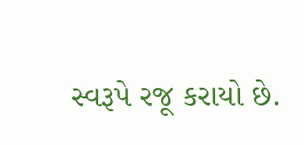સ્વરૂપે રજૂ કરાયો છે.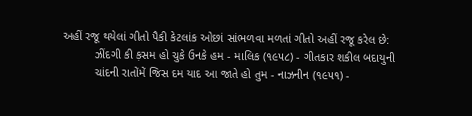અહીં રજૂ થયેલાં ગીતો પૈકી કેટલાંક ઓછાં સાંભળવા મળતાં ગીતો અહીં રજૂ કરેલ છે:
          ઝીંદગી કી ક઼સમ હો ચુકે ઉનકે હમ - માલિક (૧૯૫૮) - ગીતકાર શકીલ બદાયુની
          ચાંદની રાતોંમેં જિસ દમ યાદ આ જાતે હો તુમ - નાઝનીન (૧૯૫૧) -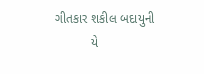ગીતકાર શકીલ બદાયુની
          યે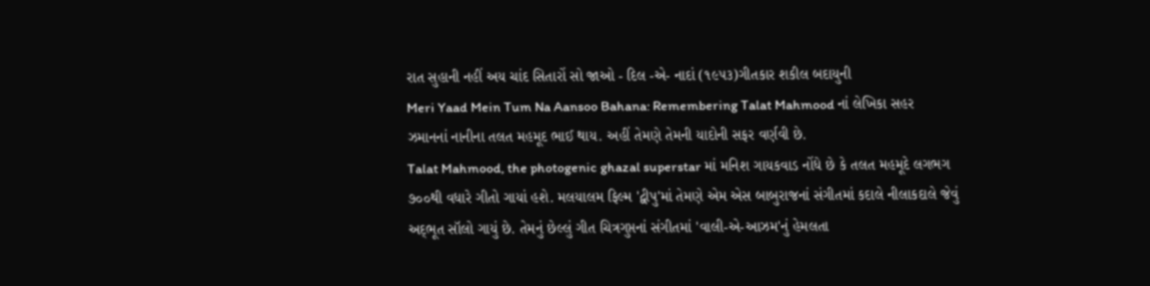રાત સુહાની નહીં અય ચાંદ સિતારોં સો જાઓ - દિલ -એ- નાદાં (૧૯૫૩)ગીતકાર શકીલ બદાયુની
Meri Yaad Mein Tum Na Aansoo Bahana: Remembering Talat Mahmood નાં લેખિકા સહર ઝમાનનાં નાનીના તલત મહમૂદ ભાઈ થાય. અહીં તેમણે તેમની યાદોની સફર વર્ણવી છે.
Talat Mahmood, the photogenic ghazal superstar માં મનિશ ગાયકવાડ નોંધે છે કે તલત મહમૂદે લગભગ ૭૦૦થી વધારે ગીતો ગાયાં હશે. મલયાલમ ફિલ્મ 'દ્વીપુ'માં તેમણે એમ એસ બાબુરાજનાં સંગીતમાં કદાલે નીલાકદાલે જેવું અદ્‍ભૂત સૉલો ગાયું છે. તેમનું છેલ્લું ગીત ચિત્રગુપ્તનાં સંગીતમાં 'વાલી-એ-આઝમ'નું હેમલતા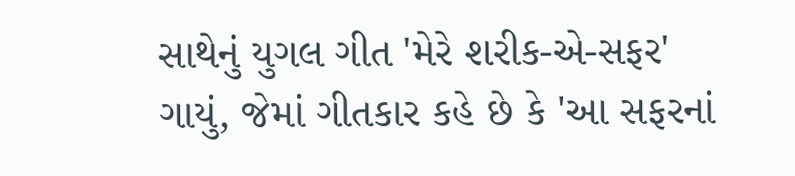સાથેનું યુગલ ગીત 'મેરે શરીક-એ-સફર' ગાયું, જેમાં ગીતકાર કહે છે કે 'આ સફરનાં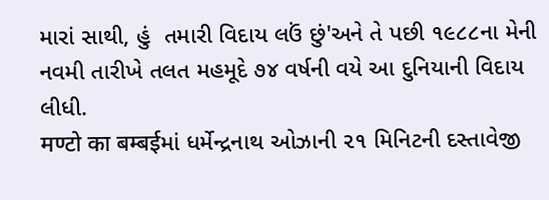મારાં સાથી, હું  તમારી વિદાય લઉં છું'અને તે પછી ૧૯૮૮ના મેની નવમી તારીખે તલત મહમૂદે ૭૪ વર્ષની વયે આ દુનિયાની વિદાય લીધી.
मण्टो का बम्बईમાં ધર્મેન્દ્રનાથ ઓઝાની ૨૧ મિનિટની દસ્તાવેજી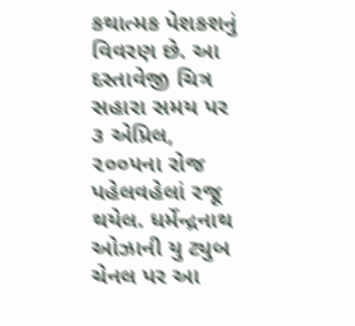કથાત્મક પેશકશનું વિવરણ છે. આ દસ્તાવેજી ચિત્ર સહારા સમય પર ૩ એપ્રિલ, ૨૦૦૫ના રોજ પહેલવહેલાં રજૂ થયેલ. ધર્મેન્દ્રનાથ ઓઝાની યુ ટ્યુબ ચેનલ પર આ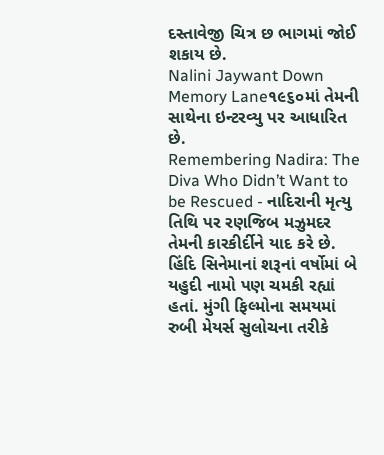દસ્તાવેજી ચિત્ર છ ભાગમાં જોઈ શકાય છે.
Nalini Jaywant Down Memory Lane૧૯૬૦માં તેમની સાથેના ઇન્ટરવ્યુ પર આધારિત છે.
Remembering Nadira: The Diva Who Didn’t Want to be Rescued - નાદિરાની મૃત્યુ તિથિ પર રણજિબ મઝુમદર તેમની કારકીર્દીને યાદ કરે છે. હિંદિ સિનેમાનાં શરૂનાં વર્ષોમાં બે યહુદી નામો પણ ચમકી રહ્યાં હતાં. મુંગી ફિલ્મોના સમયમાં રુબી મેયર્સ સુલોચના તરીકે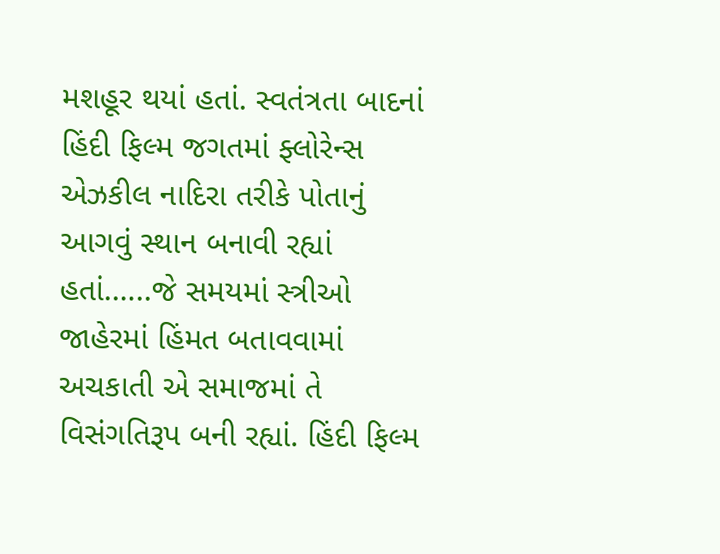મશહૂર થયાં હતાં. સ્વતંત્રતા બાદનાં હિંદી ફિલ્મ જગતમાં ફ્લોરેન્સ એઝકીલ નાદિરા તરીકે પોતાનું આગવું સ્થાન બનાવી રહ્યાં હતાં.…..જે સમયમાં સ્ત્રીઓ જાહેરમાં હિંમત બતાવવામાં અચકાતી એ સમાજમાં તે વિસંગતિરૂપ બની રહ્યાં. હિંદી ફિલ્મ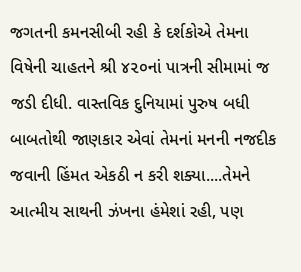જગતની કમનસીબી રહી કે દર્શકોએ તેમના વિષેની ચાહતને શ્રી ૪૨૦નાં પાત્રની સીમામાં જ જડી દીધી. વાસ્તવિક દુનિયામાં પુરુષ બધી બાબતોથી જાણકાર એવાં તેમનાં મનની નજદીક જવાની હિંમત એકઠી ન કરી શક્યા....તેમને આત્મીય સાથની ઝંખના હંમેશાં રહી, પણ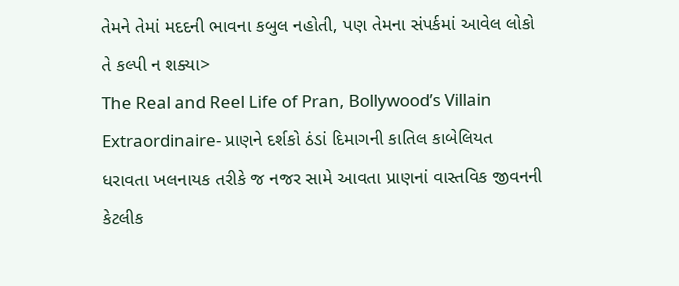તેમને તેમાં મદદની ભાવના કબુલ નહોતી, પણ તેમના સંપર્કમાં આવેલ લોકો તે કલ્પી ન શક્યા>
The Real and Reel Life of Pran, Bollywood’s Villain Extraordinaire- પ્રાણને દર્શકો ઠંડાં દિમાગની કાતિલ કાબેલિયત ધરાવતા ખલનાયક તરીકે જ નજર સામે આવતા પ્રાણનાં વાસ્તવિક જીવનની કેટલીક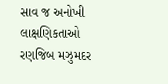સાવ જ અનોખી લાક્ષણિકતાઓ રણજિબ મઝુમદર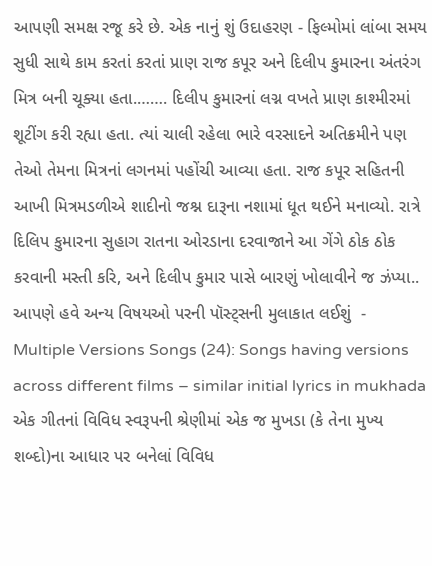આપણી સમક્ષ રજૂ કરે છે. એક નાનું શું ઉદાહરણ - ફિલ્મોમાં લાંબા સમય સુધી સાથે કામ કરતાં કરતાં પ્રાણ રાજ કપૂર અને દિલીપ કુમારના અંતરંગ મિત્ર બની ચૂક્યા હતા.……. દિલીપ કુમારનાં લગ્ન વખતે પ્રાણ કાશ્મીરમાં શૂટીંગ કરી રહ્યા હતા. ત્યાં ચાલી રહેલા ભારે વરસાદને અતિક્રમીને પણ તેઓ તેમના મિત્રનાં લગનમાં પહોંચી આવ્યા હતા. રાજ કપૂર સહિતની આખી મિત્રમડળીએ શાદીનો જશ્ન દારૂના નશામાં ધૂત થઈને મનાવ્યો. રાત્રે દિલિપ કુમારના સુહાગ રાતના ઓરડાના દરવાજાને આ ગેંગે ઠોક ઠોક કરવાની મસ્તી કરિ, અને દિલીપ કુમાર પાસે બારણું ખોલાવીને જ ઝંપ્યા..
આપણે હવે અન્ય વિષયઓ પરની પૉસ્ટ્સની મુલાકાત લઈશું  -
Multiple Versions Songs (24): Songs having versions across different films – similar initial lyrics in mukhada એક ગીતનાં વિવિધ સ્વરૂપની શ્રેણીમાં એક જ મુખડા (કે તેના મુખ્ય શબ્દો)ના આધાર પર બનેલાં વિવિધ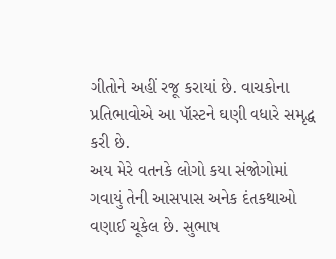ગીતોને અહીં રજૂ કરાયાં છે. વાચકોના પ્રતિભાવોએ આ પૉસ્ટને ઘણી વધારે સમૃદ્ધ કરી છે.
અય મેરે વતનકે લોગો કયા સંજોગોમાં ગવાયું તેની આસપાસ અનેક દંતકથાઓ વણાઈ ચૂકેલ છે. સુભાષ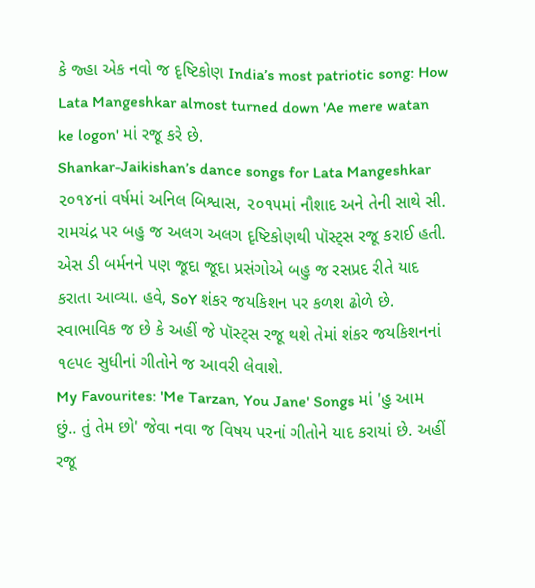કે જ્હા એક નવો જ દૃષ્ટિકોણ India’s most patriotic song: How Lata Mangeshkar almost turned down 'Ae mere watan ke logon' માં રજૂ કરે છે.
Shankar-Jaikishan’s dance songs for Lata Mangeshkar ૨૦૧૪નાં વર્ષમાં અનિલ બિશ્વાસ, ૨૦૧૫માં નૌશાદ અને તેની સાથે સી. રામચંદ્ર પર બહુ જ અલગ અલગ દૃષ્ટિકોણથી પૉસ્ટ્સ રજૂ કરાઈ હતી. એસ ડી બર્મનને પણ જૂદા જૂદા પ્રસંગોએ બહુ જ રસપ્રદ રીતે યાદ કરાતા આવ્યા. હવે, SoY શંકર જયકિશન પર કળશ ઢોળે છે. સ્વાભાવિક જ છે કે અહીં જે પૉસ્ટ્સ રજૂ થશે તેમાં શંકર જયકિશનનાં ૧૯૫૯ સુધીનાં ગીતોને જ આવરી લેવાશે.
My Favourites: 'Me Tarzan, You Jane' Songs માં 'હુ આમ છું.. તું તેમ છો' જેવા નવા જ વિષય પરનાં ગીતોને યાદ કરાયાં છે. અહીં રજૂ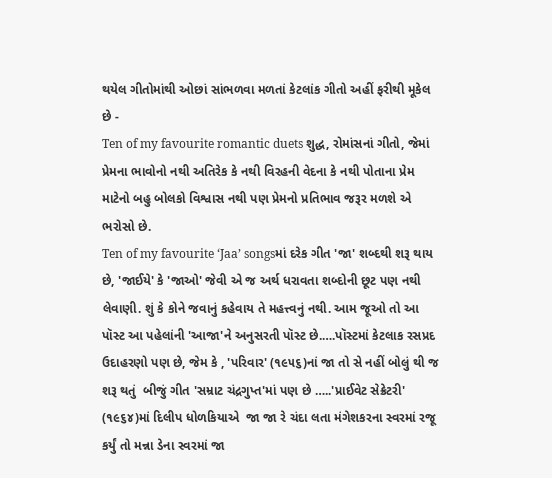થયેલ ગીતોમાંથી ઓછાં સાંભળવા મળતાં કેટલાંક ગીતો અહીં ફરીથી મૂકેલ છે -
Ten of my favourite romantic duets શુદ્ધ, રોમાંસનાં ગીતો, જેમાં પ્રેમના ભાવોનો નથી અતિરેક કે નથી વિરહની વેદના કે નથી પોતાના પ્રેમ માટેનો બહુ બોલકો વિશ્વાસ નથી પણ પ્રેમનો પ્રતિભાવ જરૂર મળશે એ ભરોસો છે.
Ten of my favourite ‘Jaa’ songsમાં દરેક ગીત 'જા' શબ્દથી શરૂ થાય છે, 'જાઈયે' કે 'જાઓ' જેવી એ જ અર્થ ધરાવતા શબ્દોની છૂટ પણ નથી લેવાણી. શું કે કોને જવાનું કહેવાય તે મહત્ત્વનું નથી. આમ જૂઓ તો આ પૉસ્ટ આ પહેલાંની 'આજા'ને અનુસરતી પૉસ્ટ છે.….પૉસ્ટમાં કેટલાક રસપ્રદ ઉદાહરણો પણ છે, જેમ કે , 'પરિવાર' (૧૯૫૬)નાં જા તો સે નહીં બોલું થી જ શરૂ થતું  બીજું ગીત 'સમ્રાટ ચંદ્રગુપ્ત'માં પણ છે …..'પ્રાઈવેટ સેક્રેટરી' (૧૯૬૪)માં દિલીપ ધોળકિયાએ  જા જા રે ચંદા લતા મંગેશકરના સ્વરમાં રજૂ કર્યું તો મન્ના ડેના સ્વરમાં જા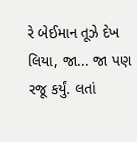રે બેઈમાન તૂઝે દેખ લિયા, જા... જા પણ રજૂ કર્યું. લતાં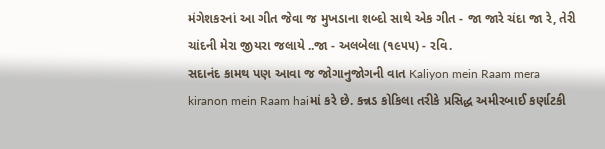મંગેશકરનાં આ ગીત જેવા જ મુખડાના શબ્દો સાથે એક ગીત - જા જારે ચંદા જા રે, તેરી ચાંદની મેરા જીયરા જલાયે ..જા - અલબેલા (૧૯૫૫) - રવિ.
સદાનંદ કામથ પણ આવા જ જોગાનુજોગની વાત Kaliyon mein Raam mera kiranon mein Raam haiમાં કરે છે. કન્નડ કોકિલા તરીકે પ્રસિદ્ધ અમીરબાઈ કર્ણાટકી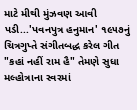માટે મીથી મુંઝવણ આવી પડી...'પવનપુત્ર હનુમાન' ૧૯૫૭નું ચિત્રગુપ્તે સંગીતબદ્ધ કરેલ ગીત "કહાં નહીં રામ હૈ" તેમણે સુધા મલ્હોત્રાના સ્વરમાં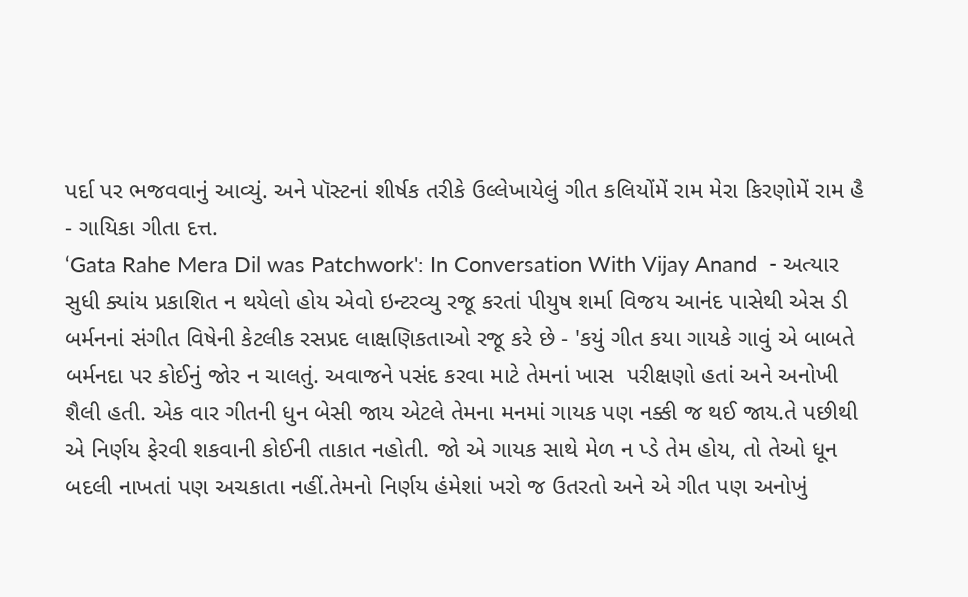પર્દા પર ભજવવાનું આવ્યું. અને પૉસ્ટનાં શીર્ષક તરીકે ઉલ્લેખાયેલું ગીત કલિયોંમેં રામ મેરા કિરણોમેં રામ હૈ - ગાયિકા ગીતા દત્ત.
‘Gata Rahe Mera Dil was Patchwork': In Conversation With Vijay Anand  - અત્યાર સુધી ક્યાંય પ્રકાશિત ન થયેલો હોય એવો ઇન્ટરવ્યુ રજૂ કરતાં પીયુષ શર્મા વિજય આનંદ પાસેથી એસ ડી બર્મનનાં સંગીત વિષેની કેટલીક રસપ્રદ લાક્ષણિકતાઓ રજૂ કરે છે - 'કયું ગીત કયા ગાયકે ગાવું એ બાબતે બર્મનદા પર કોઈનું જોર ન ચાલતું. અવાજને પસંદ કરવા માટે તેમનાં ખાસ  પરીક્ષણો હતાં અને અનોખી શૈલી હતી. એક વાર ગીતની ધુન બેસી જાય એટલે તેમના મનમાં ગાયક પણ નક્કી જ થઈ જાય.તે પછીથી એ નિર્ણય ફેરવી શકવાની કોઈની તાકાત નહોતી. જો એ ગાયક સાથે મેળ ન પ્ડે તેમ હોય, તો તેઓ ધૂન બદલી નાખતાં પણ અચકાતા નહીં.તેમનો નિર્ણય હંમેશાં ખરો જ ઉતરતો અને એ ગીત પણ અનોખું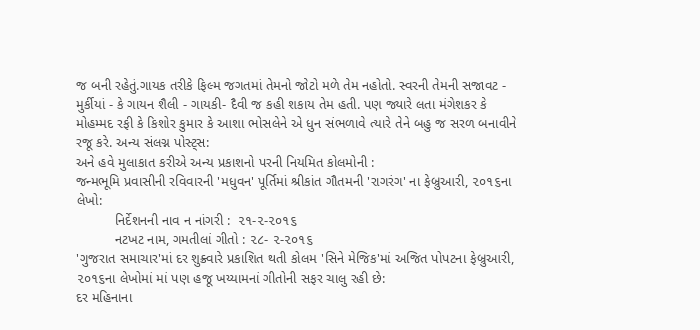જ બની રહેતું.ગાયક તરીકે ફિલ્મ જગતમાં તેમનો જોટો મળે તેમ નહોતો. સ્વરની તેમની સજાવટ - મુર્કીયાં - કે ગાયન શૈલી - ગાયકી- દૈવી જ કહી શકાય તેમ હતી. પણ જ્યારે લતા મંગેશકર કે મોહમ્મદ રફી કે કિશોર કુમાર કે આશા ભોસલેને એ ધુન સંભળાવે ત્યારે તેને બહુ જ સરળ બનાવીને રજૂ કરે. અન્ય સંલગ્ન પોસ્ટ્સ:
અને હવે મુલાકાત કરીએ અન્ય પ્રકાશનો પરની નિયમિત કોલમોની :
જન્મભૂમિ પ્રવાસીની રવિવારની 'મધુવન' પૂર્તિમાં શ્રીકાંત ગૌતમની 'રાગરંગ' ના ફેબ્રુઆરી, ૨૦૧૬ના લેખો:
          નિર્દેશનની નાવ ન નાંગરી :  ૨૧-૨-૨૦૧૬
          નટખટ નામ, ગમતીલાં ગીતો : ૨૮- ૨-૨૦૧૬
'ગુજરાત સમાચાર'માં દર શુક્ર્વારે પ્રકાશિત થતી કોલમ 'સિને મેજિક'માં અજિત પોપટના ફેબ્રુઆરી, ૨૦૧૬ના લેખોમાં માં પણ હજૂ ખય્યામનાં ગીતોની સફર ચાલુ રહી છે:
દર મહિનાના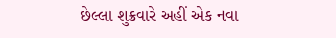છેલ્લા શુક્રવારે અહીં એક નવા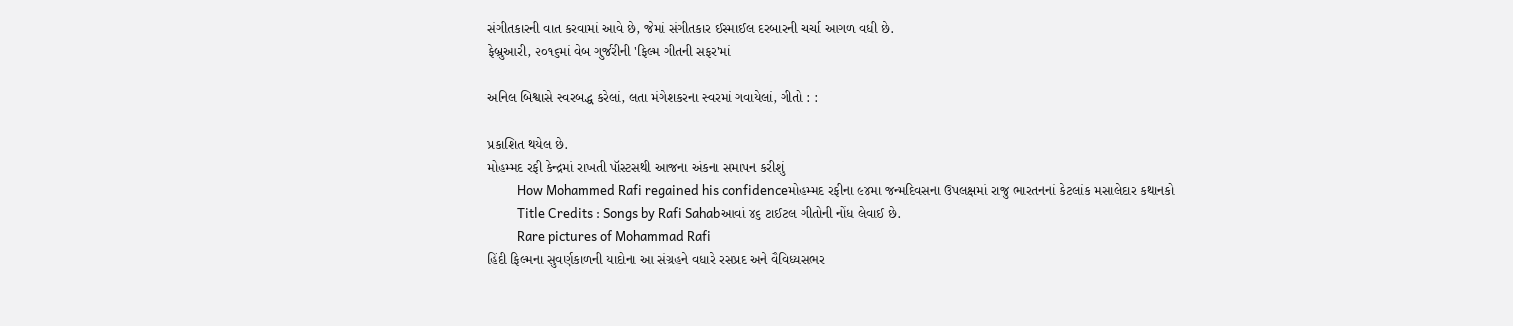સંગીતકારની વાત કરવામાં આવે છે, જેમાં સંગીતકાર ઈસ્માઈલ દરબારની ચર્ચા આગળ વધી છે.
ફેબ્રુઆરી, ૨૦૧૬માં વેબ ગુર્જરીની 'ફિલ્મ ગીતની સફર'માં

અનિલ બિશ્વાસે સ્વરબદ્ધ કરેલાં, લતા મંગેશકરના સ્વરમાં ગવાયેલાં, ગીતો : :

પ્રકાશિત થયેલ છે.
મોહમ્મદ રફી કેન્દ્રમાં રાખતી પૉસ્ટસથી આજના અંકના સમાપન કરીશું
          How Mohammed Rafi regained his confidenceમોહમ્મદ રફીના ૯૪મા જન્મદિવસના ઉપલક્ષમાં રાજુ ભારતનનાં કેટલાંક મસાલેદાર કથાનકો
          Title Credits : Songs by Rafi Sahabઆવાં ૪૬ ટાઈટલ ગીતોની નોંધ લેવાઈ છે.
          Rare pictures of Mohammad Rafi
હિંદી ફિલ્મના સુવર્ણકાળની યાદોના આ સંગ્રહને વધારે રસપ્રદ અને વૈવિધ્યસભર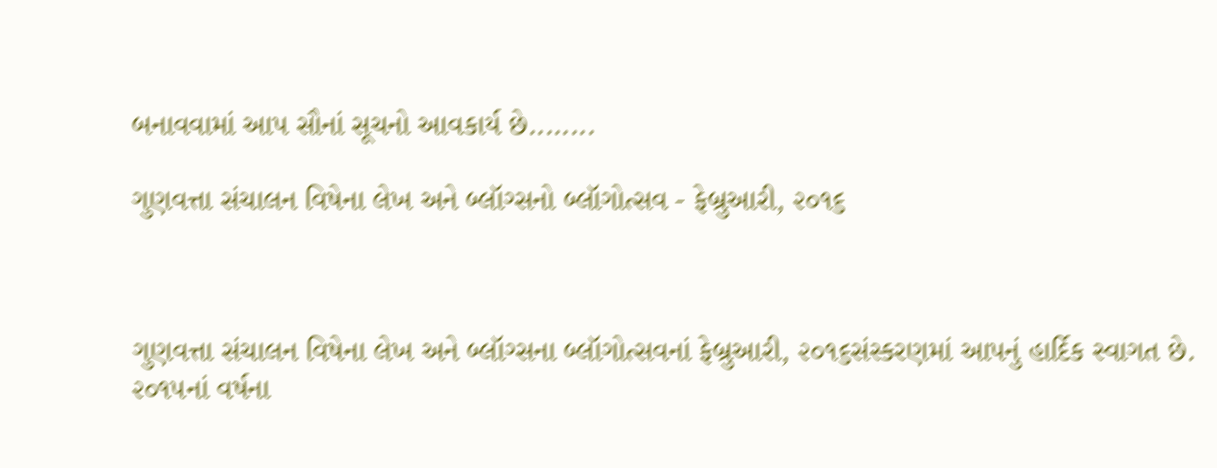બનાવવામાં આપ સૌનાં સૂચનો આવકાર્ય છે........

ગુણવત્તા સંચાલન વિષેના લેખ અને બ્લૉગ્સનો બ્લૉગોત્સવ - ફેબ્રુઆરી, ૨૦૧૬



ગુણવત્તા સંચાલન વિષેના લેખ અને બ્લૉગ્સના બ્લૉગોત્સવનાં ફેબ્રુઆરી, ૨૦૧૬સંસ્કરણમાં આપનું હાર્દિક સ્વાગત છે.
૨૦૧૫નાં વર્ષના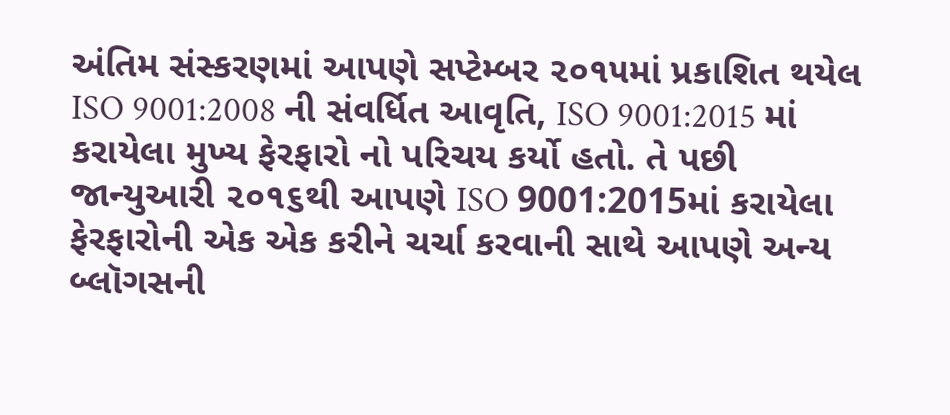અંતિમ સંસ્કરણમાં આપણે સપ્ટેમ્બર ૨૦૧૫માં પ્રકાશિત થયેલ ISO 9001:2008 ની સંવર્ધિત આવૃતિ, ISO 9001:2015 માં કરાયેલા મુખ્ય ફેરફારો નો પરિચય કર્યો હતો. તે પછી જાન્યુઆરી ૨૦૧૬થી આપણે ISO 9001:2015માં કરાયેલા ફેરફારોની એક એક કરીને ચર્ચા કરવાની સાથે આપણે અન્ય બ્લૉગસની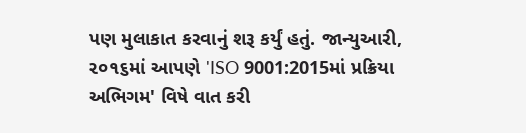પણ મુલાકાત કરવાનું શરૂ કર્યું હતું. જાન્યુઆરી, ૨૦૧૬માં આપણે 'ISO 9001:2015માં પ્રક્રિયા અભિગમ' વિષે વાત કરી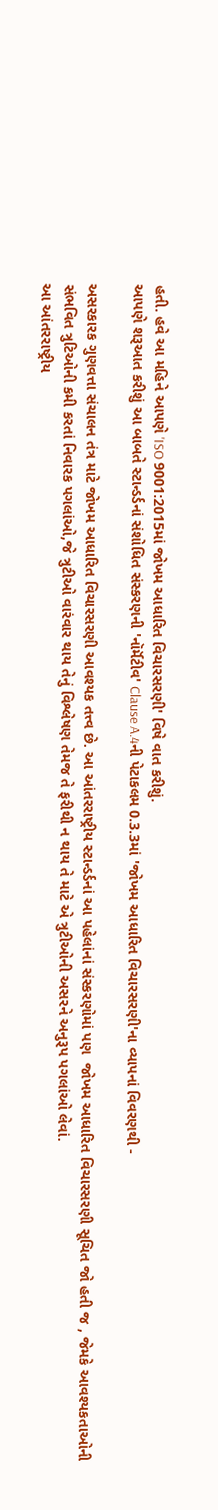હતી. હવે આ મહિને આપણે 'ISO 9001:2015માં જોખમ આધારિત વિચારસરણી' વિષે વાત કરીશું.
આપણે શરૂઆત કરીશું આ બાબતે સ્ટાન્ડર્ડનાં સંશોધિત સંસ્કરણની 'નૉર્મૅટીવ' Clause A.4ની પેટાકલમ 0.3.3માં 'જોખમ આધારિત વિચારસરણી'ના વ્યાપનાં વિવરણથી -

અસરકારક ગુણવત્તા સંચાલન તંત્ર માટે જોખમ આધારિત વિચારસરણી આવશ્યક તત્ત્વ છે. આ આંતરરાષ્ટ્રીય સ્ટાન્ડર્ડનાં આ પહેલાંનાં સંસ્કરણોમાં પણ  જોખમ આધારિત વિચારસરણી સૂચિત જો હતી જ , જેમકે આવશ્યકતાઓની સંભવિત ત્રુટિઓની કમી કરતાં નિવારક પગલાંઓ,જે ત્રુટીઓ વારંવાર થાય તેનું વિશ્લેષણ તેમજ તે ફરીથી ન થાય તે માટે એ ત્રુટીઓની અસરને અનુરૂપ પગલાંઓ લેવાં.
આ આંતરરાષ્ટ્રીય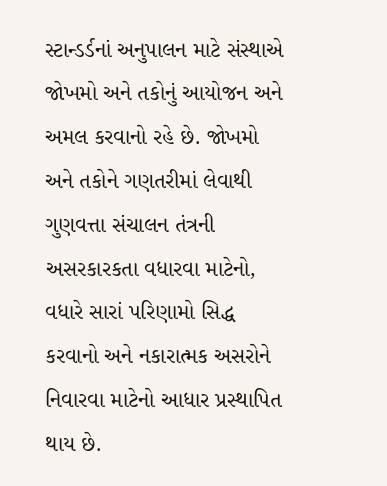સ્ટાન્ડર્ડનાં અનુપાલન માટે સંસ્થાએ જોખમો અને તકોનું આયોજન અને અમલ કરવાનો રહે છે. જોખમો અને તકોને ગણતરીમાં લેવાથી ગુણવત્તા સંચાલન તંત્રની અસરકારકતા વધારવા માટેનો, વધારે સારાં પરિણામો સિદ્ધ કરવાનો અને નકારાત્મક અસરોને નિવારવા માટેનો આધાર પ્રસ્થાપિત થાય છે.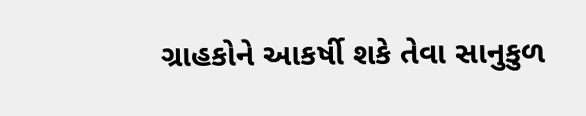ગ્રાહકોને આકર્ષી શકે તેવા સાનુકુળ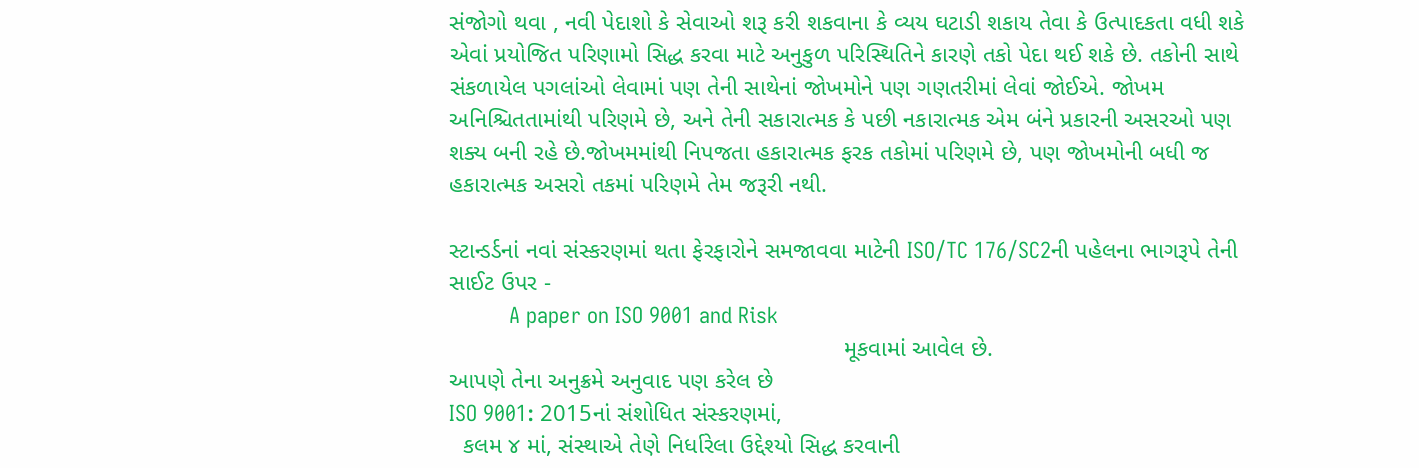સંજોગો થવા , નવી પેદાશો કે સેવાઓ શરૂ કરી શકવાના કે વ્યય ઘટાડી શકાય તેવા કે ઉત્પાદકતા વધી શકે એવાં પ્રયોજિત પરિણામો સિદ્ધ કરવા માટે અનુકુળ પરિસ્થિતિને કારણે તકો પેદા થઈ શકે છે. તકોની સાથે સંકળાયેલ પગલાંઓ લેવામાં પણ તેની સાથેનાં જોખમોને પણ ગણતરીમાં લેવાં જોઈએ. જોખમ અનિશ્ચિતતામાંથી પરિણમે છે, અને તેની સકારાત્મક કે પછી નકારાત્મક એમ બંને પ્રકારની અસરઓ પણ શક્ય બની રહે છે.જોખમમાંથી નિપજતા હકારાત્મક ફરક તકોમાં પરિણમે છે, પણ જોખમોની બધી જ હકારાત્મક અસરો તકમાં પરિણમે તેમ જરૂરી નથી.

સ્ટાન્ડર્ડનાં નવાં સંસ્કરણમાં થતા ફેરફારોને સમજાવવા માટેની ISO/TC 176/SC2ની પહેલના ભાગરૂપે તેની સાઈટ ઉપર -
          A paper on ISO 9001 and Risk
                                                            મૂકવામાં આવેલ છે.
આપણે તેના અનુક્રમે અનુવાદ પણ કરેલ છે
ISO 9001: 2015નાં સંશોધિત સંસ્કરણમાં,
  કલમ ૪ માં, સંસ્થાએ તેણે નિર્ધારેલા ઉદ્દેશ્યો સિદ્ધ કરવાની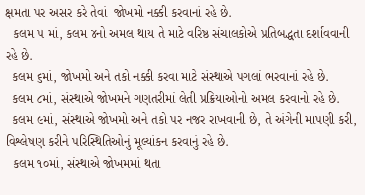ક્ષમતા પર અસર કરે તેવાં  જોખમો નક્કી કરવાનાં રહે છે.
  કલમ ૫ માં, કલમ ૪નો અમલ થાય તે માટે વરિષ્ઠ સંચાલકોએ પ્રતિબદ્ધતા દર્શાવવાની રહે છે.
  કલમ ૬માં, જોખમો અને તકો નક્કી કરવા માટે સંસ્થાએ પગલાં ભરવાનાં રહે છે.
  કલમ ૮માં, સંસ્થાએ જોખમને ગણતરીમાં લેતી પ્રક્રિયાઓનો અમલ કરવાનો રહે છે.
  કલમ ૯માં, સંસ્થાએ જોખમો અને તકો પર નજર રાખવાની છે, તે અંગેની માપણી કરી, વિશ્લેષણ કરીને પરિસ્થિતિઓનું મૂલ્યાંકન કરવાનું રહે છે.
  કલમ ૧૦માં, સંસ્થાએ જોખમમાં થતા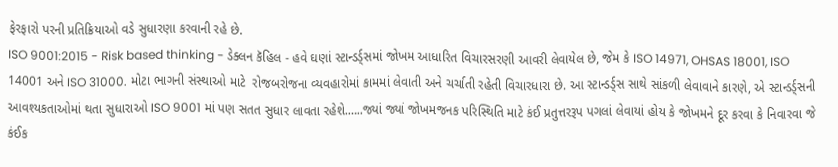ફેરફારો પરની પ્રતિક્રિયાઓ વડે સુધારણા કરવાની રહે છે.
ISO 9001:2015 - Risk based thinking - ડેક્લન કૅહિલ - હવે ઘણાં સ્ટાન્ડર્ડ્સમાં જોખમ આધારિત વિચારસરણી આવરી લેવાયેલ છે, જેમ કે ISO 14971, OHSAS 18001, ISO 14001 અને ISO 31000. મોટા ભાગની સંસ્થાઓ માટે  રોજબરોજના વ્યવહારોમાં કામમાં લેવાતી અને ચર્ચાતી રહેતી વિચારધારા છે. આ સ્ટાન્ડર્ડ્સ સાથે સાંકળી લેવાવાને કારણે, એ સ્ટાન્ડર્ડ્સની આવશ્યકતાઓમાં થતા સુધારાઓ ISO 9001 માં પણ સતત સુધાર લાવતા રહેશે.…..જ્યાં જ્યાં જોખમજનક પરિસ્થિતિ માટે કંઈ પ્રતુત્તરરૂપ પગલાં લેવાયાં હોય કે જોખમને દૂર કરવા કે નિવારવા જે કંઈક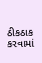ઠીકઠાક કરવામાં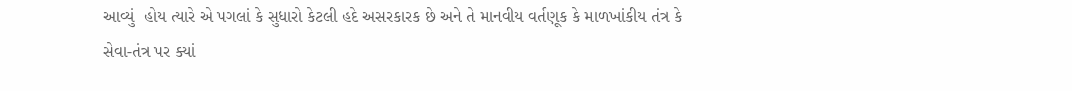આવ્યું  હોય ત્યારે એ પગલાં કે સુધારો કેટલી હદે અસરકારક છે અને તે માનવીય વર્તણૂક કે માળખાંકીય તંત્ર કે સેવા-તંત્ર પર ક્યાં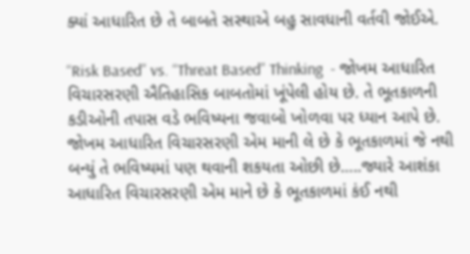ક્યાં આધારિત છે તે બાબતે સસ્થાએ બહુ સાવધાની વર્તવી જોઈએ.

“Risk Based” vs. “Threat Based” Thinking  - જોખમ આધારિત વિચારસરણી ઐતિહાસિક બાબતોમાં ખૂંપેલી હોય છે. તે ભૂતકાળની કડીઓની તપાસ વડે ભવિષ્યના જવાબો ખોળવા પર ધ્યાન આપે છે. જોખમ આધારિત વિચારસરણી એમ માની લે છે કે ભૂતકાળમાં જે નથી બન્યું તે ભવિષ્યમાં પણ થવાની શકયતા ઓછી છે…..જ્યારે આશંકા આધારિત વિચારસરણી એમ માને છે કે ભૂતકાળમાં કંઈ નથી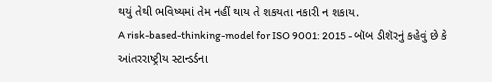થયું તેથી ભવિષ્યમાં તેમ નહીં થાય તે શકયતા નકારી ન શકાય.
A risk-based-thinking-model for ISO 9001: 2015 - બૉબ ડીશૅરનું કહેવું છે કે આંતરરાષ્ટ્રીય સ્ટાન્ડર્ડના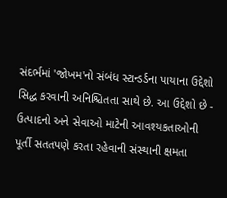સંદર્ભમાં 'જોખમ'નો સંબંધ સ્ટાન્ડર્ડના પાયાના ઉદ્દેશો સિદ્ધ કરવાની અનિશ્ચિતતા સાથે છે. આ ઉદ્દેશો છે - ઉત્પાદનો અને સેવાઓ માટેની આવશ્યકતાઓની પૂર્તી સતતપણે કરતા રહેવાની સંસ્થાની ક્ષમતા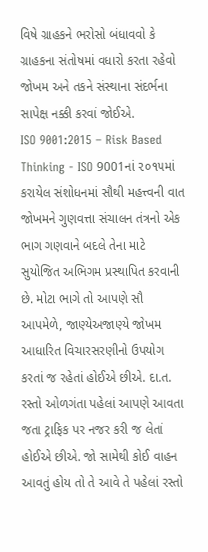વિષે ગ્રાહકને ભરોસો બંધાવવો કે ગ્રાહકના સંતોષમાં વધારો કરતા રહેવો  જોખમ અને તકને સંસ્થાના સંદર્ભના સાપેક્ષ નક્કી કરવાં જોઈએ.
ISO 9001:2015 – Risk Based Thinking - ISO 9001નાં ૨૦૧૫માં કરાયેલ સંશોધનમાં સૌથી મહત્ત્વની વાત જોખમને ગુણવત્તા સંચાલન તંત્રનો એક ભાગ ગણવાને બદલે તેના માટે સુયોજિત અભિગમ પ્રસ્થાપિત કરવાની છે. મોટા ભાગે તો આપણે સૌ આપમેળે, જાણ્યેઅજા‌ણ્યે જોખમ આધારિત વિચારસરણીનો ઉપયોગ કરતાં જ રહેતાં હોઈએ છીએ. દા.ત. રસ્તો ઓળગંતા પહેલાં આપણે આવતા જતા ટ્રાફિક પર નજર કરી જ લેતાં હોઈએ છીએ. જો સામેથી કોઈ વાહન આવતું હોય તો તે આવે તે પહેલાં રસ્તો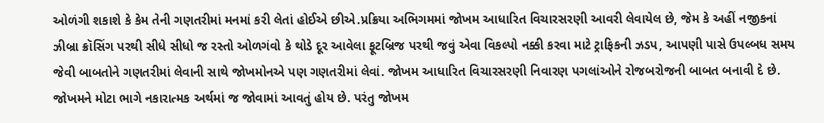ઓળંગી શકાશે કે કેમ તેની ગણતરીમાં મનમાં કરી લેતાં હોઈએ છીએ.પ્રક્રિયા અભિગમમાં જોખમ આધારિત વિચારસરણી આવરી લેવાયેલ છે, જેમ કે અહીં નજીકનાં ઝીબ્રા ક્રૉસિંગ પરથી સીધે સીધો જ રસ્તો ઓળગંવો કે થોડે દૂર આવેલા ફૂટબ્રિજ પરથી જવું એવા વિકલ્પો નક્કી કરવા માટે ટ્રાફિકની ઝડપ, આપણી પાસે ઉપલ્બધ સમય જેવી બાબતોને ગણતરીમાં લેવાની સાથે જોખમોનએ પણ ગણતરીમાં લેવાં. જોખમ આધારિત વિચારસરણી નિવારણ પગલાંઓને રોજબરોજની બાબત બનાવી દે છે. જોખમને મોટા ભાગે નકારાત્મક અર્થમાં જ જોવામાં આવતું હોય છે. પરંતુ જોખમ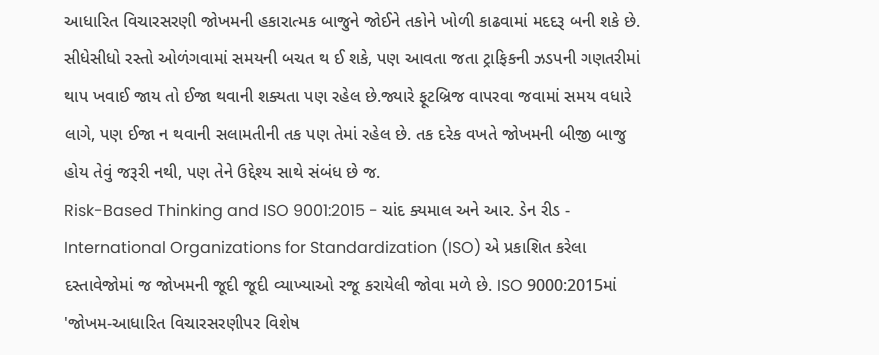આધારિત વિચારસરણી જોખમની હકારાત્મક બાજુને જોઈને તકોને ખોળી કાઢવામાં મદદરૂ બની શકે છે. સીધેસીધો રસ્તો ઓળંગવામાં સમયની બચત થ ઈ શકે, પણ આવતા જતા ટ્રાફિકની ઝડપની ગણતરીમાં થાપ ખવાઈ જાય તો ઈજા થવાની શક્યતા પણ રહેલ છે.જ્યારે ફૂટબ્રિજ વાપરવા જવામાં સમય વધારે લાગે, પણ ઈજા ન થવાની સલામતીની તક પણ તેમાં રહેલ છે. તક દરેક વખતે જોખમની બીજી બાજુ હોય તેવું જરૂરી નથી, પણ તેને ઉદ્દેશ્ય સાથે સંબંધ છે જ.
Risk-Based Thinking and ISO 9001:2015 - ચાંદ ક્યમાલ અને આર. ડેન રીડ - International Organizations for Standardization (ISO) એ પ્રકાશિત કરેલા દસ્તાવેજોમાં જ જોખમની જૂદી જૂદી વ્યાખ્યાઓ રજૂ કરાયેલી જોવા મળે છે. ISO 9000:2015માં 'જોખમ-આધારિત વિચારસરણીપર વિશેષ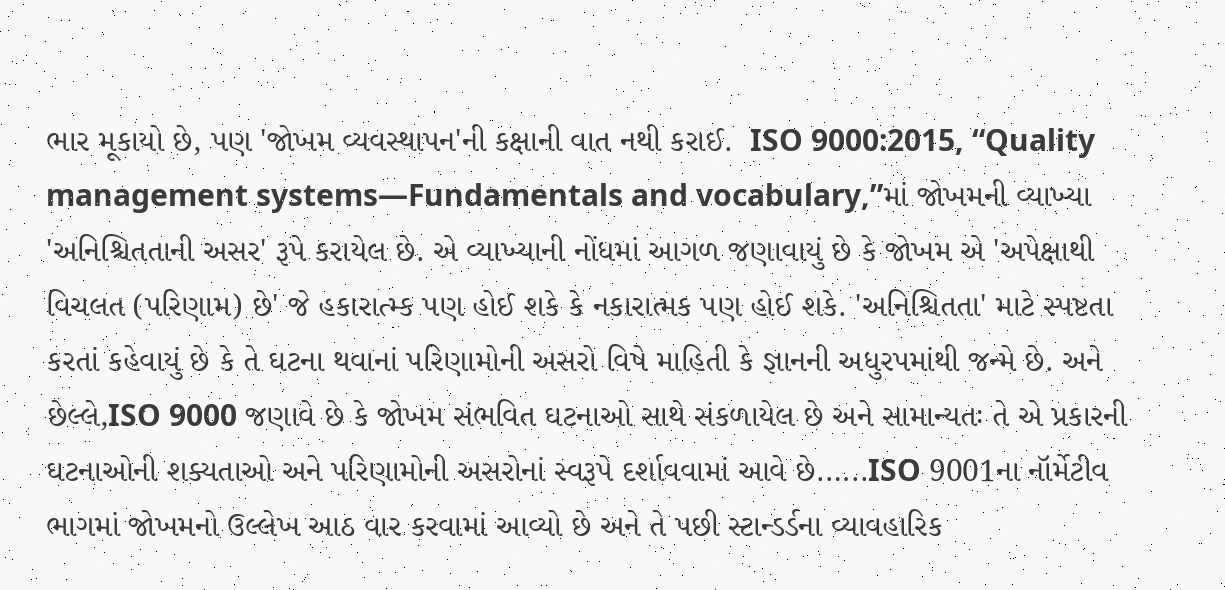ભાર મૂકાયો છે, પણ 'જોખમ વ્યવસ્થાપન'ની કક્ષાની વાત નથી કરાઈ.  ISO 9000:2015, “Quality management systems—Fundamentals and vocabulary,”માં જોખમની વ્યાખ્યા 'અનિશ્ચિતતાની અસર' રૂપે કરાયેલ છે. એ વ્યાખ્યાની નોંધમાં આગળ જણાવાયું છે કે જોખમ એ 'અપેક્ષાથી વિચલત (પરિણામ) છે' જે હકારાત્મ્ક પણ હોઈ શકે કે નકારાત્મક પણ હોઈ શકે. 'અનિશ્ચિતતા' માટે સ્પષ્ટતા કરતાં કહેવાયું છે કે તે ઘટના થવાનાં પરિણામોની અસરો વિષે માહિતી કે જ્ઞાનની અધુરપમાંથી જન્મે છે. અને છેલ્લે,ISO 9000 જણાવે છે કે જોખમ સંભવિત ઘટનાઓ સાથે સંકળાયેલ છે અને સામાન્યતઃ તે એ પ્રકારની ઘટનાઓની શક્યતાઓ અને પરિણામોની અસરોનાં સ્વરૂપે દર્શાવવામાં આવે છે.…..ISO 9001ના નૉર્મેટીવ ભાગમાં જોખમનો ઉલ્લેખ આઠ વાર કરવામાં આવ્યો છે અને તે પછી સ્ટાન્ડર્ડના વ્યાવહારિક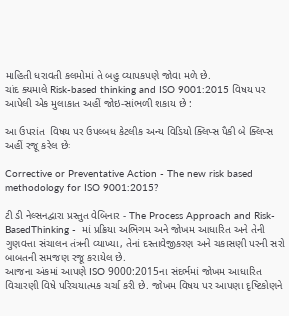માહિતી ધરાવતી કલમોમાં તે બહુ વ્યાપકપણે જોવા મળે છે.
ચાંદ ક્યમાલે Risk-based thinking and ISO 9001:2015 વિષય પર આપેલી એક મુલાકાત અહીં જોઇ-સાંભળી શકાય છે :

આ ઉપરાંત  વિષય પર ઉપલ્બધ કેટલીક અન્ય વિડિયો ક્લિપ્સ પૈકી બે ક્લિપ્સ અહીં રજૂ કરેલ છેઃ

Corrective or Preventative Action - The new risk based methodology for ISO 9001:2015?

ટી ડી નેલ્સનદ્વારા પ્રસ્તુત વેબિનાર - The Process Approach and Risk-BasedThinking -  માં પ્રક્રિયા અભિગમ અને જોખમ આધારિત અને તેની ગુણવત્તા સંચાલન તંત્રની વ્યાખ્યા, તેનાં દસ્તાવેજીકરણ અને ચકાસણી પરની સરો બાબતની સમજણ રજૂ કરાયેલ છે.
આજના અંકમાં આપણે ISO 9000:2015ના સંદર્ભમાં જોખમ આધારિત વિચારણી વિષે પરિચયાત્મક ચર્ચા કરી છે. જોખમ વિષય પર આપણા દૃષ્ટિકોણને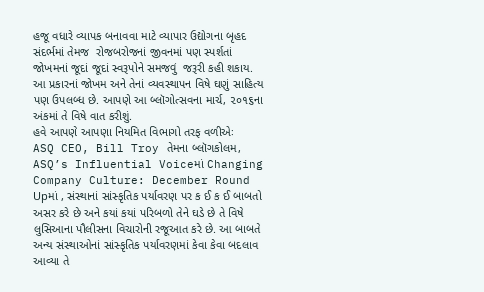હજૂ વધારે વ્યાપક બનાવવા માટે વ્યાપાર ઉદ્યોગના બૃહદ સંદર્ભમાં તેમજ  રોજબરોજનાં જીવનમાં પણ સ્પર્શતાં જોખમનાં જૂદાં જૂદાં સ્વરૂપોને સમજવું  જરૂરી કહી શકાય. આ પ્રકારનાં જોખમ અને તેનાં વ્યવસ્થાપન વિષે ઘણું સાહિત્ય પણ ઉપલબ્ધ છે. આપણે આ બ્લૉગોત્સવના માર્ચ, ૨૦૧૬ના અંકમાં તે વિષે વાત કરીશું.
હવે આપણે આપણા નિયમિત વિભાગો તરફ વળીએઃ
ASQ CEO, Bill Troy તેમના બ્લૉગકોલમ, ASQ’s Influential Voiceમાં Changing Company Culture: December Round Upમાં , સંસ્થાનાં સાંસ્કૃતિક પર્યાવરણ પર ક ઈ ક ઈ બાબતો અસર કરે છે અને કયાં કયાં પરિબળો તેને ઘડે છે તે વિષે લુસિઆના પૌલીસના વિચારોની રજૂઆત કરે છે. આ બાબતે અન્ય સંસ્થાઓનાં સાંસ્કૃતિક પર્યાવરણમાં કેવા કેવા બદલાવ આવ્યા તે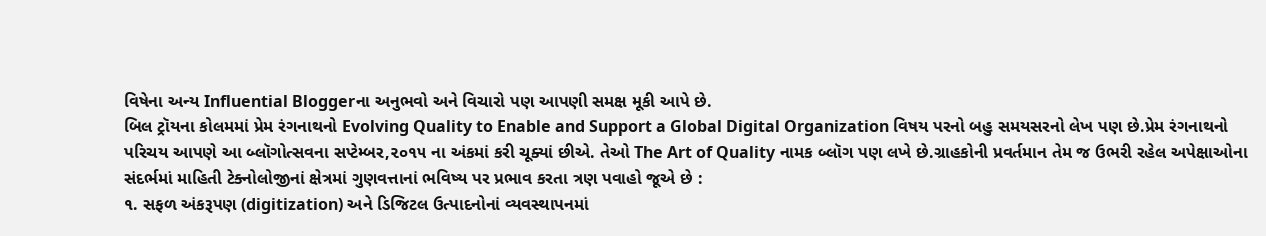વિષેના અન્ય Influential Bloggerના અનુભવો અને વિચારો પણ આપણી સમક્ષ મૂકી આપે છે.
બિલ ટ્રૉયના કોલમમાં પ્રેમ રંગનાથનો Evolving Quality to Enable and Support a Global Digital Organization વિષય પરનો બહુ સમયસરનો લેખ પણ છે.પ્રેમ રંગનાથનો પરિચય આપણે આ બ્લૉગોત્સવના સપ્ટેમ્બર,૨૦૧૫ ના અંકમાં કરી ચૂક્યાં છીએ. તેઓ The Art of Quality નામક બ્લૉગ પણ લખે છે.ગ્રાહકોની પ્રવર્તમાન તેમ જ ઉભરી રહેલ અપેક્ષાઓના સંદર્ભમાં માહિતી ટેક્નોલોજીનાં ક્ષેત્રમાં ગુણવત્તાનાં ભવિષ્ય પર પ્રભાવ કરતા ત્રણ પવાહો જૂએ છે :
૧. સફળ અંકરૂપણ (digitization) અને ડિજિટલ ઉત્પાદનોનાં વ્યવસ્થાપનમાં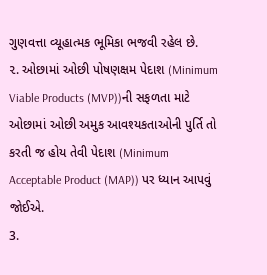ગુણવત્તા વ્યૂહાત્મક ભૂમિકા ભજવી રહેલ છે.
૨. ઓછામાં ઓછી પોષણક્ષમ પેદાશ (Minimum Viable Products (MVP))ની સફળતા માટે ઓછામાં ઓછી અમુક આવશ્યકતાઓની પુર્તિ તો કરતી જ હોય તેવી પેદાશ (Minimum Acceptable Product (MAP)) પર ધ્યાન આપવું જોઈએ.
3.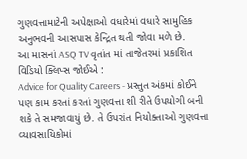ગુણવત્તામાટેની અપેક્ષાઓ વધારેમાં વધારે સામુહિક અનુભવની આસપાસ કેન્દ્રિત થતી જોવા મળે છે.
આ માસનાં ASQ TV વૃતાંત માં તાજેતરમાં પ્રકાશિત વિડિયો ક્લિપ્સ જોઈએ :
Advice for Quality Careers - પ્રસ્તુત અંકમાં કોઈને પણ કામ કરતાં કરતાં ગુણવત્તા શી રીતે ઉપયોગી બની શકે તે સમજાવાયું છે. તે ઉપરાંત નિયોક્તાઓ ગુણવત્તા વ્યાવસાયિકોમાં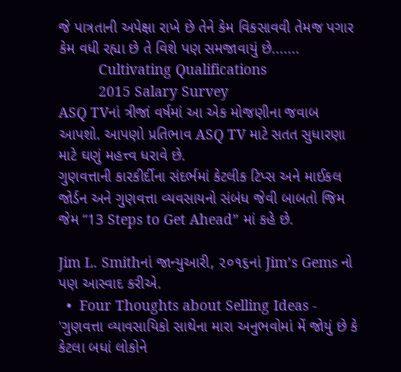જે પાત્રતાની અપેક્ષા રાખે છે તેને કેમ વિકસાવવી તેમજ પગાર કેમ વધી રહ્યા છે તે વિશે પણ સમજાવાયું છે.......
          Cultivating Qualifications
          2015 Salary Survey
ASQ TVનાં ત્રીજાં વર્ષમાં આ એક મોજણીના જવાબ આપશો. આપણો પ્રતિભાવ ASQ TV માટે સતત સુધારણા માટે ઘણું મહત્ત્વ ધરાવે છે.
ગુણવત્તાની કારકીર્દીના સંદર્ભમાં કેટલીક ટિપ્સ અને માઈકલ જોર્ડન અને ગુણવત્તા વ્યવસાયનો સંબંધ જેવી બાબતો જિમ જેમ “13 Steps to Get Ahead” માં કહે છે.

Jim L. Smithનાં જાન્યુઆરી, ૨૦૧૬નાં Jim’s Gems નો પણ આસ્વાદ કરીએ.
  •  Four Thoughts about Selling Ideas - 'ગુણવત્તા વ્યાવસાયિકો સાથેના મારા અનુભવોમાં મેં જોયું છે કે કેટલા બધાં લોકોને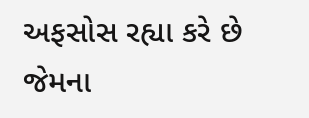અફસોસ રહ્યા કરે છે જેમના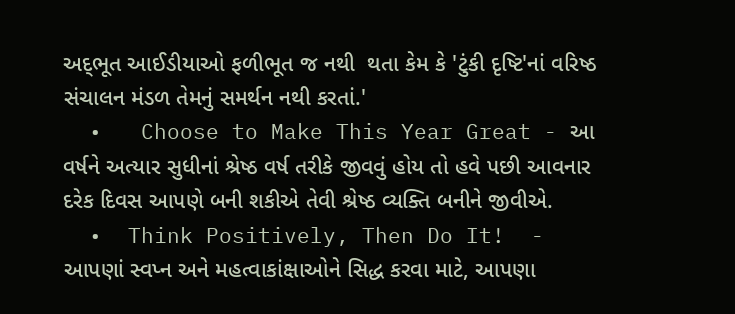અદ્‍ભૂત આઈડીયાઓ ફળીભૂત જ નથી  થતા કેમ કે 'ટુંકી દૃષ્ટિ'નાં વરિષ્ઠ સંચાલન મંડળ તેમનું સમર્થન નથી કરતાં.'
  •   Choose to Make This Year Great - આ વર્ષને અત્યાર સુધીનાં શ્રેષ્ઠ વર્ષ તરીકે જીવવું હોય તો હવે પછી આવનાર દરેક દિવસ આપણે બની શકીએ તેવી શ્રેષ્ઠ વ્યક્તિ બનીને જીવીએ.
  •  Think Positively, Then Do It!  - આપણાં સ્વપ્ન અને મહત્વાકાંક્ષાઓને સિદ્ધ કરવા માટે, આપણા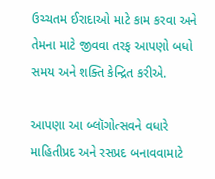ઉચ્ચતમ ઈરાદાઓ માટે કામ કરવા અને તેમના માટે જીવવા તરફ આપણો બધો સમય અને શક્તિ કેન્દ્રિત કરીએ.

આપણા આ બ્લૉગોત્સવને વધારે માહિતીપ્રદ અને રસપ્રદ બનાવવામાટે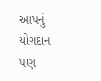આપનું યોગદાન પણ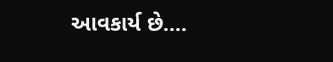આવકાર્ય છે....